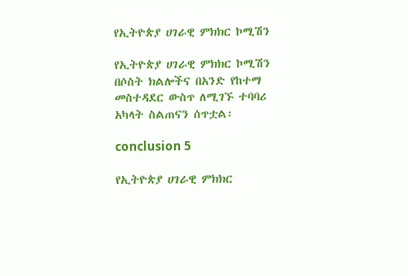የኢትዮጵያ ሀገራዊ ምክክር ኮሚሽን

የኢትዮጵያ ሀገራዊ ምክክር ኮሚሽን በሶስት ክልሎችና በአንድ የከተማ መስተዳደር ውስጥ ለሚገኙ ተባባሪ አካላት ስልጠናን ሰጥቷል፡

conclusion 5

የኢትዮጵያ ሀገራዊ ምክክር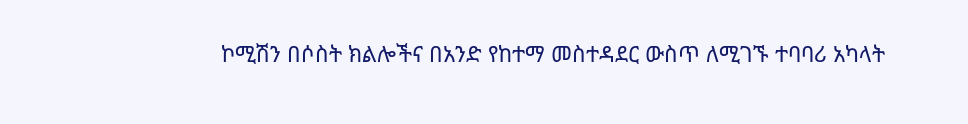ኮሚሽን በሶስት ክልሎችና በአንድ የከተማ መስተዳደር ውስጥ ለሚገኙ ተባባሪ አካላት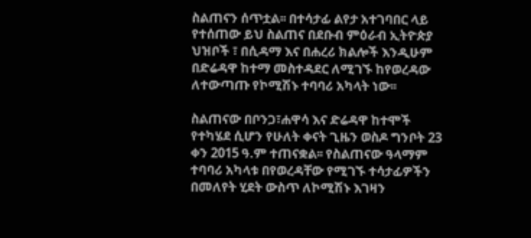ስልጠናን ሰጥቷል፡፡ በተሳታፊ ልየታ አተገባበር ላይ የተሰጠው ይህ ስልጠና በደቡብ ምዕራብ ኢትዮጵያ ህዝቦች ፣ በሲዳማ እና በሐረሪ ክልሎች እንዲሁም በድሬዳዋ ከተማ መስተዳደር ለሚገኙ ከየወረዳው ለተውጣጡ የኮሚሽኑ ተባባሪ አካላት ነው፡፡

ስልጠናው በቦንጋ፣ሐዋሳ እና ድሬዳዋ ከተሞች የተካሄደ ሲሆን የሁለት ቀናት ጊዜን ወስዶ ግንቦት 23 ቀን 2015 ዓ.ም ተጠናቋል፡፡ የስልጠናው ዓላማም ተባባሪ አካላቱ በየወረዳቸው የሚገኙ ተሳታፊዎችን በመለየት ሂደት ውስጥ ለኮሚሽኑ እገዛን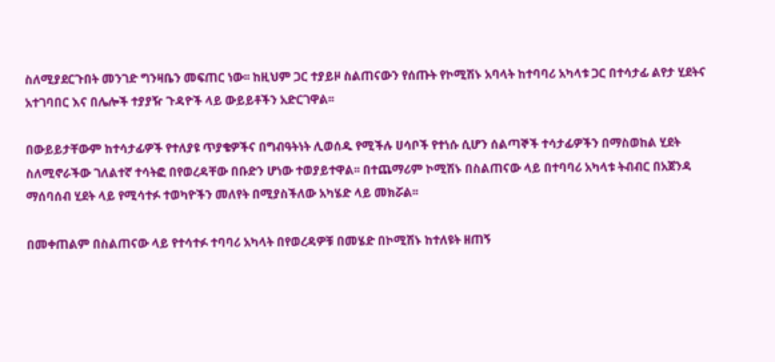ስለሚያደርጉበት መንገድ ግንዛቤን መፍጠር ነው፡፡ ከዚህም ጋር ተያይዞ ስልጠናውን የሰጡት የኮሚሽኑ አባላት ከተባባሪ አካላቱ ጋር በተሳታፊ ልየታ ሂደትና አተገባበር እና በሌሎች ተያያዥ ጉዳዮች ላይ ውይይቶችን አድርገዋል፡፡

በውይይታቸውም ከተሳታፊዎች የተለያዩ ጥያቄዎችና በግብዓትነት ሊወሰዱ የሚችሉ ሀሳቦች የተነሱ ሲሆን ሰልጣኞች ተሳታፊዎችን በማስወከል ሂደት ስለሚኖራችው ገለልተኛ ተሳትፎ በየወረዳቸው በቡድን ሆነው ተወያይተዋል፡፡ በተጨማሪም ኮሚሽኑ በስልጠናው ላይ በተባባሪ አካላቱ ትብብር በአጀንዳ ማሰባሰብ ሂደት ላይ የሚሳተፉ ተወካዮችን መለየት በሚያስችለው አካሄድ ላይ መክሯል፡፡

በመቀጠልም በስልጠናው ላይ የተሳተፉ ተባባሪ አካላት በየወረዳዎቹ በመሄድ በኮሚሽኑ ከተለዩት ዘጠኝ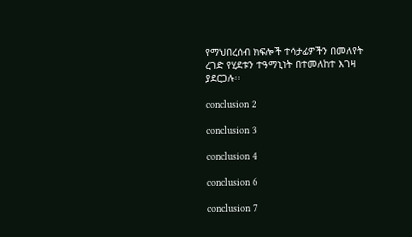የማህበረሰብ ክፍሎች ተሳታፊዎችን በመለየት ረገድ የሂደቱን ተዓማኒነት በተመለከተ እገዛ ያደርጋሉ፡፡

conclusion 2

conclusion 3

conclusion 4

conclusion 6

conclusion 7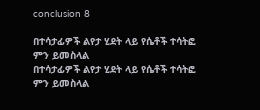conclusion 8

በተሳታፊዎች ልየታ ሂደት ላይ የሴቶች ተሳትፎ ምን ይመስላል
በተሳታፊዎች ልየታ ሂደት ላይ የሴቶች ተሳትፎ ምን ይመስላል